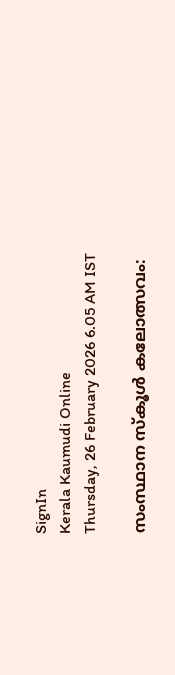SignIn
Kerala Kaumudi Online
Thursday, 26 February 2026 6.05 AM IST

സംസ്ഥാന സ്‌കൂൾ കലോത്സവം: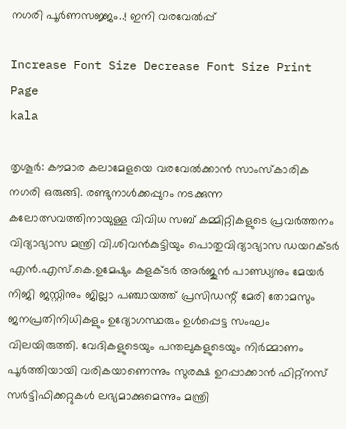നഗരി പൂർണസജ്ജം..! ഇനി വരവേൽപ്പ്

Increase Font Size Decrease Font Size Print Page
kala

തൃശൂർ: കൗമാര കലാമേളയെ വരവേൽക്കാൻ സാംസ്‌കാരിക നഗരി ഒരുങ്ങി. രണ്ടുനാൾക്കപ്പുറം നടക്കുന്ന കലോത്സവത്തിനായുള്ള വിവിധ സബ് കമ്മിറ്റികളുടെ പ്രവർത്തനം വിദ്യാഭ്യാസ മന്ത്രി വി.ശിവൻകുട്ടിയും പൊതുവിദ്യാഭ്യാസ ഡയറക്ടർ എൻ.എസ്.കെ.ഉമേഷും കളക്ടർ അർജുൻ പാണ്ഡ്യനും മേയർ നിജി ജസ്റ്റിനും ജില്ലാ പഞ്ചായത്ത് പ്രസിഡന്റ് മേരി തോമസും ജനപ്രതിനിധികളും ഉദ്യോഗസ്ഥരും ഉൾപ്പെട്ട സംഘം വിലയിരുത്തി. വേദികളുടെയും പന്തലുകളുടെയും നിർമ്മാണം പൂർത്തിയായി വരികയാണെന്നും സുരക്ഷ ഉറപ്പാക്കാൻ ഫിറ്റ്‌നസ് സർട്ടിഫിക്കറ്റുകൾ ലഭ്യമാക്കുമെന്നും മന്ത്രി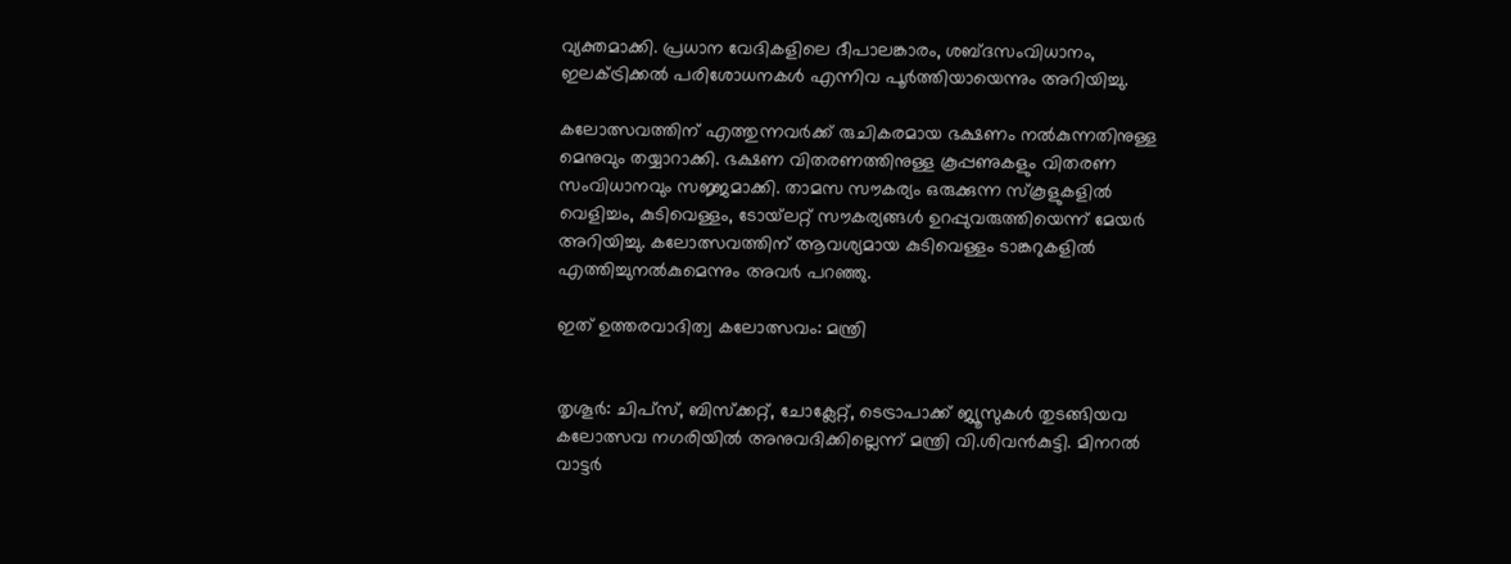വ്യക്തമാക്കി. പ്രധാന വേദികളിലെ ദീപാലങ്കാരം, ശബ്ദസംവിധാനം, ഇലക്ട്രിക്കൽ പരിശോധനകൾ എന്നിവ പൂർത്തിയായെന്നും അറിയിച്ചു.

കലോത്സവത്തിന് എത്തുന്നവർക്ക് രുചികരമായ ഭക്ഷണം നൽകുന്നതിനുള്ള മെനുവും തയ്യാറാക്കി. ഭക്ഷണ വിതരണത്തിനുള്ള കൂപ്പണുകളും വിതരണ സംവിധാനവും സജ്ജമാക്കി. താമസ സൗകര്യം ഒരുക്കുന്ന സ്‌കൂളുകളിൽ വെളിച്ചം, കുടിവെള്ളം, ടോയ്‌ലറ്റ് സൗകര്യങ്ങൾ ഉറപ്പുവരുത്തിയെന്ന് മേയർ അറിയിച്ചു. കലോത്സവത്തിന് ആവശ്യമായ കുടിവെള്ളം ടാങ്കറുകളിൽ എത്തിച്ചുനൽകുമെന്നും അവർ പറഞ്ഞു.

ഇത് ഉത്തരവാദിത്വ കലോത്സവം: മന്ത്രി


തൃശൂർ: ചിപ്‌സ്, ബിസ്‌ക്കറ്റ്, ചോക്ലേറ്റ്, ടെട്രാപാക്ക് ജ്യൂസുകൾ തുടങ്ങിയവ കലോത്സവ നഗരിയിൽ അനുവദിക്കില്ലെന്ന് മന്ത്രി വി.ശിവൻകുട്ടി. മിനറൽ വാട്ടർ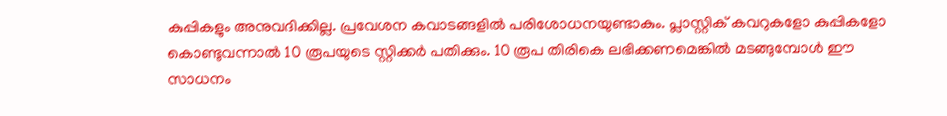കുപ്പികളും അനുവദിക്കില്ല. പ്രവേശന കവാടങ്ങളിൽ പരിശോധനയുണ്ടാകും. പ്ലാസ്റ്റിക് കവറുകളോ കുപ്പികളോ കൊണ്ടുവന്നാൽ 10 രൂപയുടെ സ്റ്റിക്കർ പതിക്കും. 10 രൂപ തിരികെ ലഭിക്കണമെങ്കിൽ മടങ്ങുമ്പോൾ ഈ സാധനം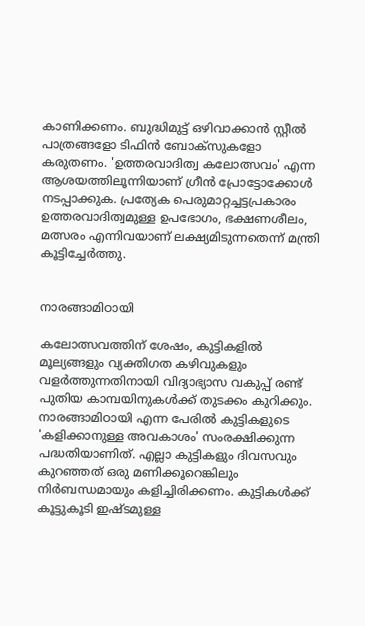കാണിക്കണം. ബുദ്ധിമുട്ട് ഒഴിവാക്കാൻ സ്റ്റീൽ പാത്രങ്ങളോ ടിഫിൻ ബോക്‌സുകളോ കരുതണം. 'ഉത്തരവാദിത്വ കലോത്സവം' എന്ന ആശയത്തിലൂന്നിയാണ് ഗ്രീൻ പ്രോട്ടോക്കോൾ നടപ്പാക്കുക. പ്രത്യേക പെരുമാറ്റച്ചട്ടപ്രകാരം ഉത്തരവാദിത്വമുള്ള ഉപഭോഗം, ഭക്ഷണശീലം, മത്സരം എന്നിവയാണ് ലക്ഷ്യമിടുന്നതെന്ന് മന്ത്രി കൂട്ടിച്ചേർത്തു.


നാരങ്ങാമിഠായി

കലോത്സവത്തിന് ശേഷം, കുട്ടികളിൽ മൂല്യങ്ങളും വ്യക്തിഗത കഴിവുകളും വളർത്തുന്നതിനായി വിദ്യാഭ്യാസ വകുപ്പ് രണ്ട് പുതിയ കാമ്പയിനുകൾക്ക് തുടക്കം കുറിക്കും. നാരങ്ങാമിഠായി എന്ന പേരിൽ കുട്ടികളുടെ 'കളിക്കാനുള്ള അവകാശം' സംരക്ഷിക്കുന്ന പദ്ധതിയാണിത്. എല്ലാ കുട്ടികളും ദിവസവും കുറഞ്ഞത് ഒരു മണിക്കൂറെങ്കിലും നിർബന്ധമായും കളിച്ചിരിക്കണം. കുട്ടികൾക്ക് കൂട്ടുകൂടി ഇഷ്ടമുള്ള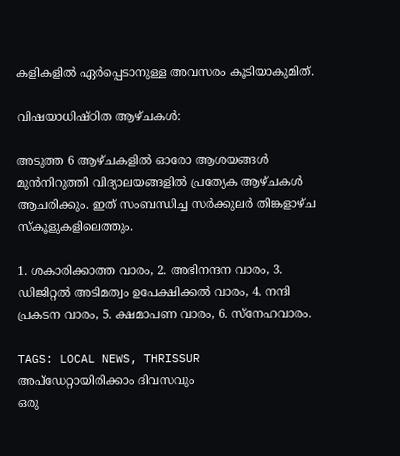കളികളിൽ ഏർപ്പെടാനുള്ള അവസരം കൂടിയാകുമിത്.

വിഷയാധിഷ്ഠിത ആഴ്ചകൾ:

അടുത്ത 6 ആഴ്ചകളിൽ ഓരോ ആശയങ്ങൾ മുൻനിറുത്തി വിദ്യാലയങ്ങളിൽ പ്രത്യേക ആഴ്ചകൾ ആചരിക്കും. ഇത് സംബന്ധിച്ച സർക്കുലർ തിങ്കളാഴ്ച സ്‌കൂളുകളിലെത്തും.

1. ശകാരിക്കാത്ത വാരം, 2. അഭിനന്ദന വാരം, 3. ഡിജിറ്റൽ അടിമത്വം ഉപേക്ഷിക്കൽ വാരം, 4. നന്ദി പ്രകടന വാരം, 5. ക്ഷമാപണ വാരം, 6. സ്‌നേഹവാരം.

TAGS: LOCAL NEWS, THRISSUR
അപ്ഡേറ്റായിരിക്കാം ദിവസവും
ഒരു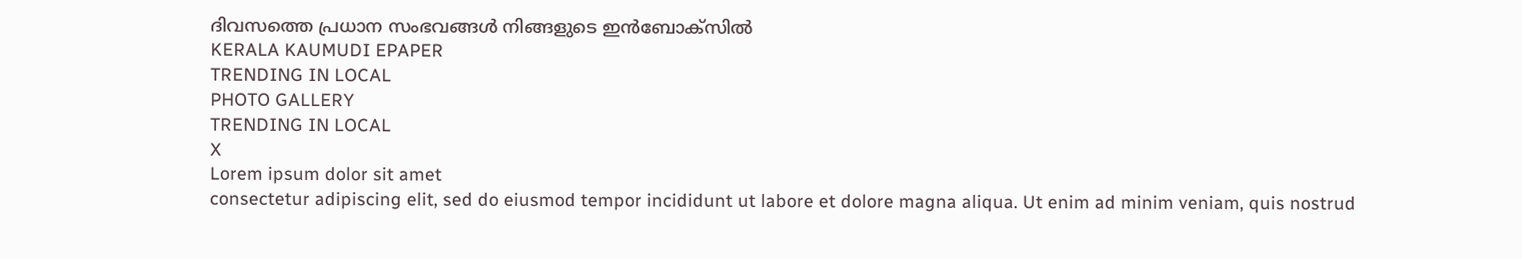ദിവസത്തെ പ്രധാന സംഭവങ്ങൾ നിങ്ങളുടെ ഇൻബോക്സിൽ
KERALA KAUMUDI EPAPER
TRENDING IN LOCAL
PHOTO GALLERY
TRENDING IN LOCAL
X
Lorem ipsum dolor sit amet
consectetur adipiscing elit, sed do eiusmod tempor incididunt ut labore et dolore magna aliqua. Ut enim ad minim veniam, quis nostrud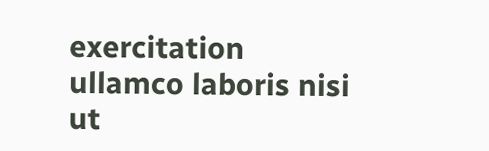exercitation ullamco laboris nisi ut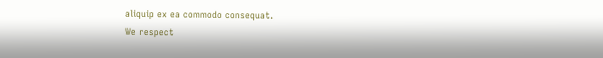aliquip ex ea commodo consequat.
We respect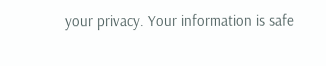your privacy. Your information is safe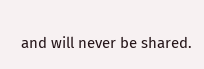and will never be shared.